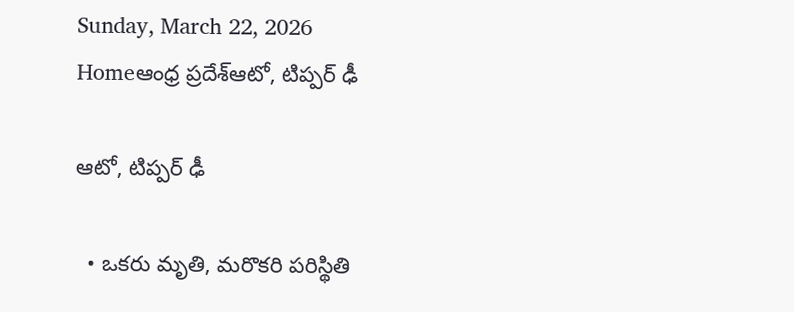Sunday, March 22, 2026
Homeఆంధ్ర ప్రదేశ్ఆటో, టిప్ప‌ర్ ఢీ

ఆటో, టిప్ప‌ర్ ఢీ

  • ఒక‌రు మృతి, మ‌రొక‌రి ప‌రిస్థితి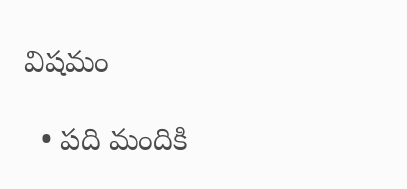విష‌మం

  • ప‌ది మందికి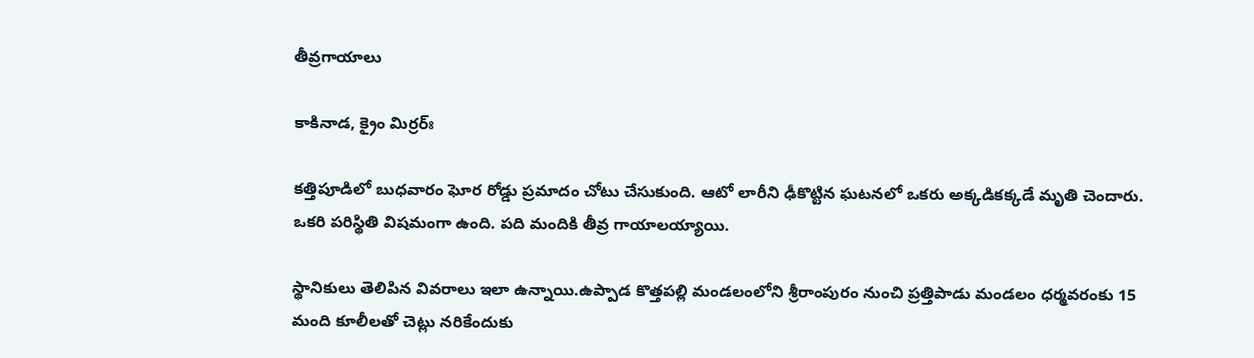తీవ్ర‌గాయాలు

కాకినాడ, క్రైం మిర్ర‌ర్ః

కత్తిపూడిలో బుధ‌వారం ఘోర రోడ్డు ప్రమాదం చోటు చేసుకుంది. ఆటో లారీని ఢీకొట్టిన ఘ‌ట‌న‌లో ఒకరు అక్క‌డిక‌క్క‌డే మృతి చెందారు. ఒక‌రి ప‌రిస్థితి విష‌మంగా ఉంది. ప‌ది మందికి తీవ్ర గాయాల‌య్యాయి.

స్థానికులు తెలిపిన వివ‌రాలు ఇలా ఉన్నాయి.ఉప్పాడ కొత్తపల్లి మండలంలోని శ్రీరాంపురం నుంచి ప్రత్తిపాడు మండలం ధర్మవరంకు 15 మంది కూలీల‌తో చెట్లు నరికేందుకు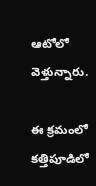ఆటోలో వెళ్తున్నారు.

ఈ క్ర‌మంలో కత్తిపూడిలో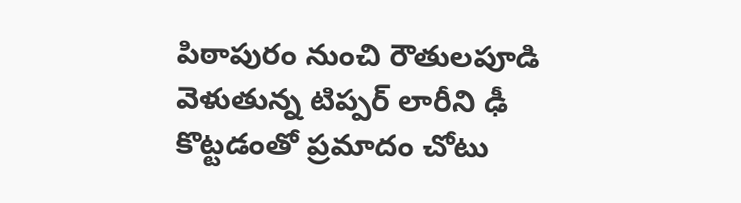పిఠాపురం నుంచి రౌతులపూడి వెళుతున్న టిప్పర్ లారీని ఢీ కొట్టడంతో ప్రమాదం చోటు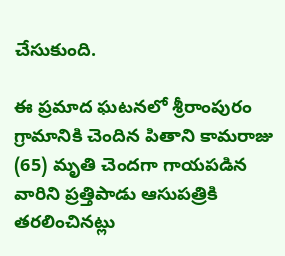చేసుకుంది.

ఈ ప్రమాద ఘ‌ట‌న‌లో శ్రీరాంపురం గ్రామానికి చెందిన పితాని కామరాజు (65) మృతి చెంద‌గా గాయ‌పడిన వారిని ప్రత్తిపాడు ఆసుపత్రికి తరలించిన‌ట్లు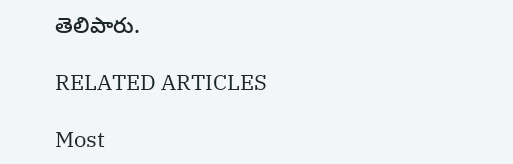తెలిపారు.

RELATED ARTICLES

Most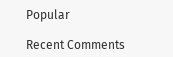Popular

Recent Comments